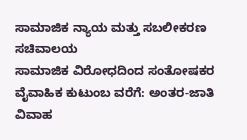ಸಾಮಾಜಿಕ ನ್ಯಾಯ ಮತ್ತು ಸಬಲೀಕರಣ ಸಚಿವಾಲಯ
ಸಾಮಾಜಿಕ ವಿರೋಧದಿಂದ ಸಂತೋಷಕರ ವೈವಾಹಿಕ ಕುಟುಂಬ ವರೆಗೆ: ಅಂತರ-ಜಾತಿ ವಿವಾಹ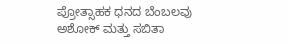ಪ್ರೋತ್ಸಾಹಕ ಧನದ ಬೆಂಬಲವು ಅಶೋಕ್ ಮತ್ತು ಸಬಿತಾ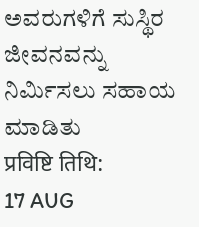ಅವರುಗಳಿಗೆ ಸುಸ್ಥಿರ ಜೀವನವನ್ನು ನಿರ್ಮಿಸಲು ಸಹಾಯ ಮಾಡಿತು
प्रविष्टि तिथि:
17 AUG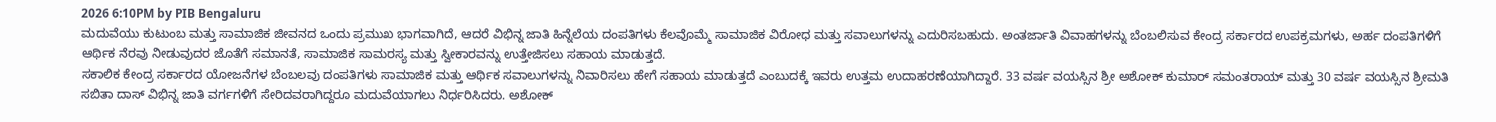2026 6:10PM by PIB Bengaluru
ಮದುವೆಯು ಕುಟುಂಬ ಮತ್ತು ಸಾಮಾಜಿಕ ಜೀವನದ ಒಂದು ಪ್ರಮುಖ ಭಾಗವಾಗಿದೆ, ಆದರೆ ವಿಭಿನ್ನ ಜಾತಿ ಹಿನ್ನೆಲೆಯ ದಂಪತಿಗಳು ಕೆಲವೊಮ್ಮೆ ಸಾಮಾಜಿಕ ವಿರೋಧ ಮತ್ತು ಸವಾಲುಗಳನ್ನು ಎದುರಿಸಬಹುದು. ಅಂತರ್ಜಾತಿ ವಿವಾಹಗಳನ್ನು ಬೆಂಬಲಿಸುವ ಕೇಂದ್ರ ಸರ್ಕಾರದ ಉಪಕ್ರಮಗಳು, ಅರ್ಹ ದಂಪತಿಗಳಿಗೆ ಆರ್ಥಿಕ ನೆರವು ನೀಡುವುದರ ಜೊತೆಗೆ ಸಮಾನತೆ, ಸಾಮಾಜಿಕ ಸಾಮರಸ್ಯ ಮತ್ತು ಸ್ವೀಕಾರವನ್ನು ಉತ್ತೇಜಿಸಲು ಸಹಾಯ ಮಾಡುತ್ತದೆ.
ಸಕಾಲಿಕ ಕೇಂದ್ರ ಸರ್ಕಾರದ ಯೋಜನೆಗಳ ಬೆಂಬಲವು ದಂಪತಿಗಳು ಸಾಮಾಜಿಕ ಮತ್ತು ಆರ್ಥಿಕ ಸವಾಲುಗಳನ್ನು ನಿವಾರಿಸಲು ಹೇಗೆ ಸಹಾಯ ಮಾಡುತ್ತದೆ ಎಂಬುದಕ್ಕೆ ಇವರು ಉತ್ತಮ ಉದಾಹರಣೆಯಾಗಿದ್ದಾರೆ. 33 ವರ್ಷ ವಯಸ್ಸಿನ ಶ್ರೀ ಅಶೋಕ್ ಕುಮಾರ್ ಸಮಂತರಾಯ್ ಮತ್ತು 30 ವರ್ಷ ವಯಸ್ಸಿನ ಶ್ರೀಮತಿ ಸಬಿತಾ ದಾಸ್ ವಿಭಿನ್ನ ಜಾತಿ ವರ್ಗಗಳಿಗೆ ಸೇರಿದವರಾಗಿದ್ದರೂ ಮದುವೆಯಾಗಲು ನಿರ್ಧರಿಸಿದರು. ಅಶೋಕ್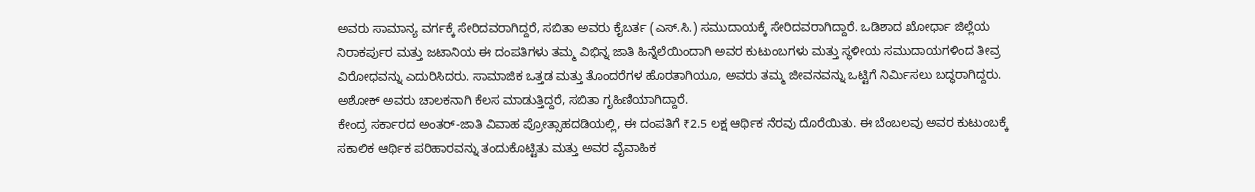ಅವರು ಸಾಮಾನ್ಯ ವರ್ಗಕ್ಕೆ ಸೇರಿದವರಾಗಿದ್ದರೆ, ಸಬಿತಾ ಅವರು ಕೈಬರ್ತ (ಎಸ್.ಸಿ.) ಸಮುದಾಯಕ್ಕೆ ಸೇರಿದವರಾಗಿದ್ದಾರೆ. ಒಡಿಶಾದ ಖೋರ್ಧಾ ಜಿಲ್ಲೆಯ ನಿರಾಕರ್ಪುರ ಮತ್ತು ಜಟಾನಿಯ ಈ ದಂಪತಿಗಳು ತಮ್ಮ ವಿಭಿನ್ನ ಜಾತಿ ಹಿನ್ನೆಲೆಯಿಂದಾಗಿ ಅವರ ಕುಟುಂಬಗಳು ಮತ್ತು ಸ್ಥಳೀಯ ಸಮುದಾಯಗಳಿಂದ ತೀವ್ರ ವಿರೋಧವನ್ನು ಎದುರಿಸಿದರು. ಸಾಮಾಜಿಕ ಒತ್ತಡ ಮತ್ತು ತೊಂದರೆಗಳ ಹೊರತಾಗಿಯೂ, ಅವರು ತಮ್ಮ ಜೀವನವನ್ನು ಒಟ್ಟಿಗೆ ನಿರ್ಮಿಸಲು ಬದ್ಧರಾಗಿದ್ದರು. ಅಶೋಕ್ ಅವರು ಚಾಲಕನಾಗಿ ಕೆಲಸ ಮಾಡುತ್ತಿದ್ದರೆ, ಸಬಿತಾ ಗೃಹಿಣಿಯಾಗಿದ್ದಾರೆ.
ಕೇಂದ್ರ ಸರ್ಕಾರದ ಅಂತರ್-ಜಾತಿ ವಿವಾಹ ಪ್ರೋತ್ಸಾಹದಡಿಯಲ್ಲಿ, ಈ ದಂಪತಿಗೆ ₹2.5 ಲಕ್ಷ ಆರ್ಥಿಕ ನೆರವು ದೊರೆಯಿತು. ಈ ಬೆಂಬಲವು ಅವರ ಕುಟುಂಬಕ್ಕೆ ಸಕಾಲಿಕ ಆರ್ಥಿಕ ಪರಿಹಾರವನ್ನು ತಂದುಕೊಟ್ಟಿತು ಮತ್ತು ಅವರ ವೈವಾಹಿಕ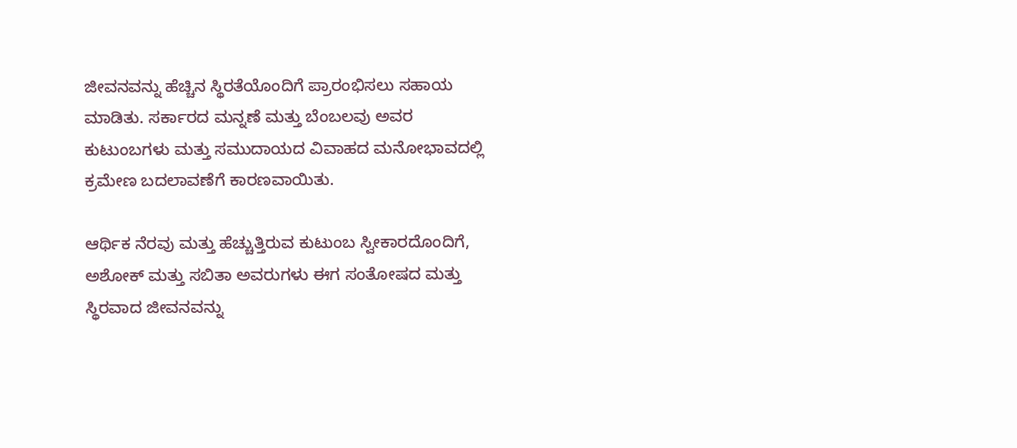ಜೀವನವನ್ನು ಹೆಚ್ಚಿನ ಸ್ಥಿರತೆಯೊಂದಿಗೆ ಪ್ರಾರಂಭಿಸಲು ಸಹಾಯ ಮಾಡಿತು. ಸರ್ಕಾರದ ಮನ್ನಣೆ ಮತ್ತು ಬೆಂಬಲವು ಅವರ ಕುಟುಂಬಗಳು ಮತ್ತು ಸಮುದಾಯದ ವಿವಾಹದ ಮನೋಭಾವದಲ್ಲಿ ಕ್ರಮೇಣ ಬದಲಾವಣೆಗೆ ಕಾರಣವಾಯಿತು.

ಆರ್ಥಿಕ ನೆರವು ಮತ್ತು ಹೆಚ್ಚುತ್ತಿರುವ ಕುಟುಂಬ ಸ್ವೀಕಾರದೊಂದಿಗೆ, ಅಶೋಕ್ ಮತ್ತು ಸಬಿತಾ ಅವರುಗಳು ಈಗ ಸಂತೋಷದ ಮತ್ತು ಸ್ಥಿರವಾದ ಜೀವನವನ್ನು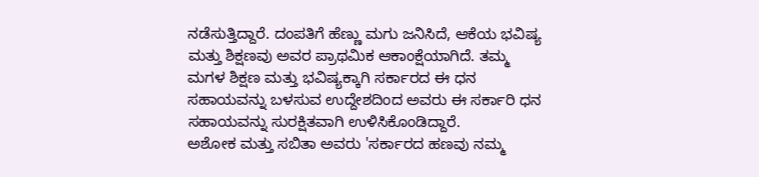ನಡೆಸುತ್ತಿದ್ದಾರೆ. ದಂಪತಿಗೆ ಹೆಣ್ಣು ಮಗು ಜನಿಸಿದೆ, ಆಕೆಯ ಭವಿಷ್ಯ ಮತ್ತು ಶಿಕ್ಷಣವು ಅವರ ಪ್ರಾಥಮಿಕ ಆಕಾಂಕ್ಷೆಯಾಗಿದೆ. ತಮ್ಮ ಮಗಳ ಶಿಕ್ಷಣ ಮತ್ತು ಭವಿಷ್ಯಕ್ಕಾಗಿ ಸರ್ಕಾರದ ಈ ಧನ ಸಹಾಯವನ್ನು ಬಳಸುವ ಉದ್ದೇಶದಿಂದ ಅವರು ಈ ಸರ್ಕಾರಿ ಧನ ಸಹಾಯವನ್ನು ಸುರಕ್ಷಿತವಾಗಿ ಉಳಿಸಿಕೊಂಡಿದ್ದಾರೆ.
ಅಶೋಕ ಮತ್ತು ಸಬಿತಾ ಅವರು 'ಸರ್ಕಾರದ ಹಣವು ನಮ್ಮ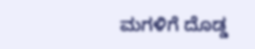ಮಗಳಿಗೆ ದೊಡ್ಡ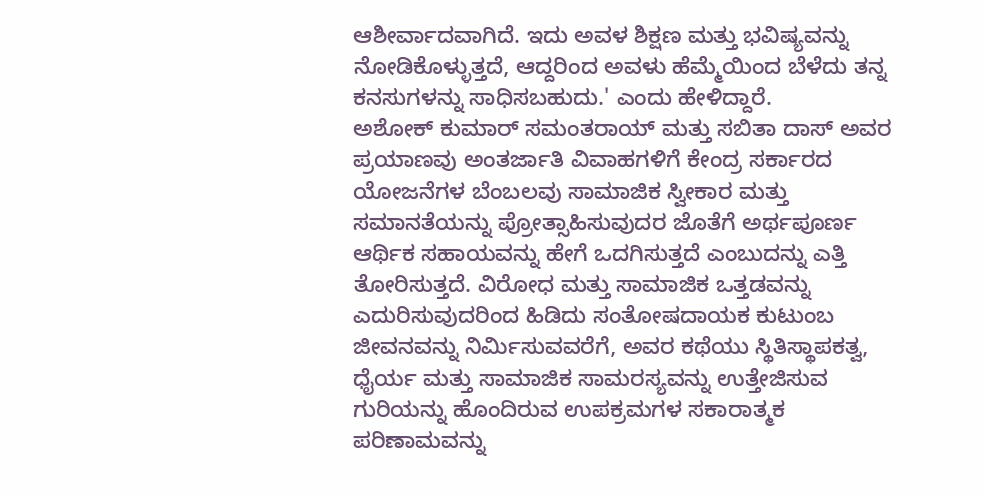ಆಶೀರ್ವಾದವಾಗಿದೆ. ಇದು ಅವಳ ಶಿಕ್ಷಣ ಮತ್ತು ಭವಿಷ್ಯವನ್ನು ನೋಡಿಕೊಳ್ಳುತ್ತದೆ, ಆದ್ದರಿಂದ ಅವಳು ಹೆಮ್ಮೆಯಿಂದ ಬೆಳೆದು ತನ್ನ ಕನಸುಗಳನ್ನು ಸಾಧಿಸಬಹುದು.' ಎಂದು ಹೇಳಿದ್ದಾರೆ.
ಅಶೋಕ್ ಕುಮಾರ್ ಸಮಂತರಾಯ್ ಮತ್ತು ಸಬಿತಾ ದಾಸ್ ಅವರ ಪ್ರಯಾಣವು ಅಂತರ್ಜಾತಿ ವಿವಾಹಗಳಿಗೆ ಕೇಂದ್ರ ಸರ್ಕಾರದ ಯೋಜನೆಗಳ ಬೆಂಬಲವು ಸಾಮಾಜಿಕ ಸ್ವೀಕಾರ ಮತ್ತು ಸಮಾನತೆಯನ್ನು ಪ್ರೋತ್ಸಾಹಿಸುವುದರ ಜೊತೆಗೆ ಅರ್ಥಪೂರ್ಣ ಆರ್ಥಿಕ ಸಹಾಯವನ್ನು ಹೇಗೆ ಒದಗಿಸುತ್ತದೆ ಎಂಬುದನ್ನು ಎತ್ತಿ ತೋರಿಸುತ್ತದೆ. ವಿರೋಧ ಮತ್ತು ಸಾಮಾಜಿಕ ಒತ್ತಡವನ್ನು ಎದುರಿಸುವುದರಿಂದ ಹಿಡಿದು ಸಂತೋಷದಾಯಕ ಕುಟುಂಬ ಜೀವನವನ್ನು ನಿರ್ಮಿಸುವವರೆಗೆ, ಅವರ ಕಥೆಯು ಸ್ಥಿತಿಸ್ಥಾಪಕತ್ವ, ಧೈರ್ಯ ಮತ್ತು ಸಾಮಾಜಿಕ ಸಾಮರಸ್ಯವನ್ನು ಉತ್ತೇಜಿಸುವ ಗುರಿಯನ್ನು ಹೊಂದಿರುವ ಉಪಕ್ರಮಗಳ ಸಕಾರಾತ್ಮಕ ಪರಿಣಾಮವನ್ನು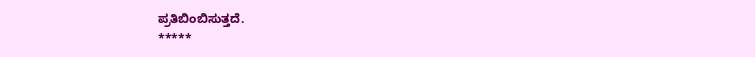ಪ್ರತಿಬಿಂಬಿಸುತ್ತದೆ.
*****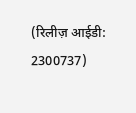(रिलीज़ आईडी: 2300737)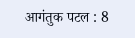आगंतुक पटल : 8